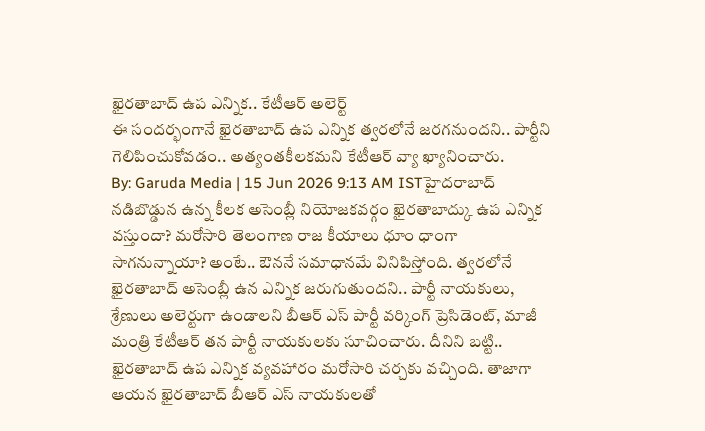ఖైరతాబాద్ ఉప ఎన్నిక.. కేటీఆర్ అలెర్ట్
ఈ సందర్భంగానే ఖైరతాబాద్ ఉప ఎన్నిక త్వరలోనే జరగనుందని.. పార్టీని గెలిపించుకోవడం.. అత్యంతకీలకమని కేటీఆర్ వ్యా ఖ్యానించారు.
By: Garuda Media | 15 Jun 2026 9:13 AM ISTహైదరాబాద్ నడిబొడ్డున ఉన్న కీలక అసెంబ్లీ నియోజకవర్గం ఖైరతాబాద్కు ఉప ఎన్నిక వస్తుందా? మరోసారి తెలంగాణ రాజ కీయాలు ధూం ధాంగా సాగనున్నాయా? అంటే.. ఔననే సమాధానమే వినిపిస్తోంది. త్వరలోనే ఖైరతాబాద్ అసెంబ్లీ ఉన ఎన్నిక జరుగుతుందని.. పార్టీ నాయకులు, శ్రేణులు అలెర్టుగా ఉండాలని బీఆర్ ఎస్ పార్టీ వర్కింగ్ ప్రెసిడెంట్, మాజీ మంత్రి కేటీఆర్ తన పార్టీ నాయకులకు సూచించారు. దీనిని బట్టి.. ఖైరతాబాద్ ఉప ఎన్నిక వ్యవహారం మరోసారి చర్చకు వచ్చింది. తాజాగా ఆయన ఖైరతాబాద్ బీఆర్ ఎస్ నాయకులతో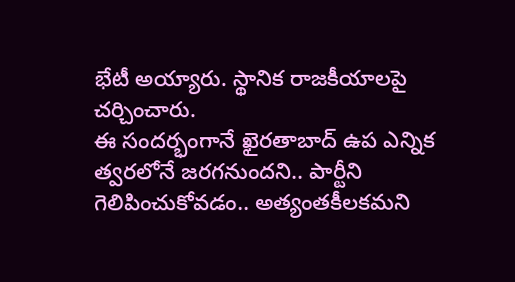భేటీ అయ్యారు. స్థానిక రాజకీయాలపై చర్చించారు.
ఈ సందర్భంగానే ఖైరతాబాద్ ఉప ఎన్నిక త్వరలోనే జరగనుందని.. పార్టీని గెలిపించుకోవడం.. అత్యంతకీలకమని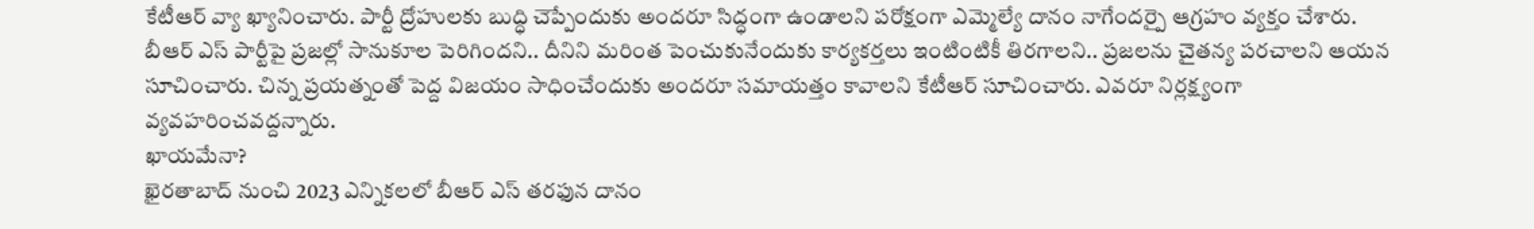కేటీఆర్ వ్యా ఖ్యానించారు. పార్టీ ద్రోహులకు బుద్ధి చెప్పేందుకు అందరూ సిద్ధంగా ఉండాలని పరోక్షంగా ఎమ్మెల్యే దానం నాగేందర్పై ఆగ్రహం వ్యక్తం చేశారు. బీఆర్ ఎస్ పార్టీపై ప్రజల్లో సానుకూల పెరిగిందని.. దీనిని మరింత పెంచుకునేందుకు కార్యకర్తలు ఇంటింటికీ తిరగాలని.. ప్రజలను చైతన్య పరచాలని ఆయన సూచించారు. చిన్న ప్రయత్నంతో పెద్ద విజయం సాధించేందుకు అందరూ సమాయత్తం కావాలని కేటీఆర్ సూచించారు. ఎవరూ నిర్లక్ష్యంగా వ్యవహరించవద్దన్నారు.
ఖాయమేనా?
ఖైరతాబాద్ నుంచి 2023 ఎన్నికలలో బీఆర్ ఎస్ తరఫున దానం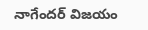నాగేందర్ విజయం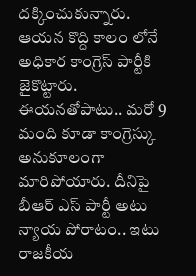దక్కించుకున్నారు. ఆయన కొద్ది కాలం లోనే అధికార కాంగ్రెస్ పార్టీకి జైకొట్టారు. ఈయనతోపాటు.. మరో 9 మంది కూడా కాంగ్రెస్కు అనుకూలంగా మారిపోయారు. దీనిపై బీఆర్ ఎస్ పార్టీ అటు న్యాయ పోరాటం.. ఇటు రాజకీయ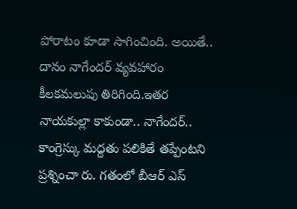పోరాటం కూడా సాగించింది. అయితే.. దానం నాగేందర్ వ్యవహారం కీలకమలుపు తిరిగింది.ఇతర నాయకుల్లా కాకుండా.. నాగేందర్.. కాంగ్రెస్కు మద్దతు పలికితే తప్పేంటని ప్రశ్నించా రు. గతంలో బీఆర్ ఎస్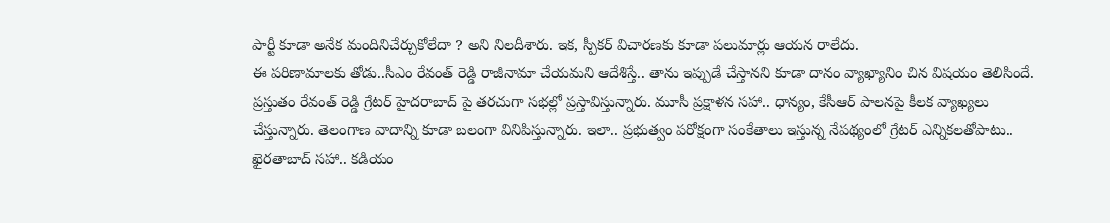పార్టీ కూడా అనేక మందినిచేర్చుకోలేదా ? అని నిలదీశారు. ఇక, స్పీకర్ విచారణకు కూడా పలుమార్లు ఆయన రాలేదు.
ఈ పరిణామాలకు తోడు..సీఎం రేవంత్ రెడ్డి రాజీనామా చేయమని ఆదేశిస్తే.. తాను ఇప్పుడే చేస్తానని కూడా దానం వ్యాఖ్యానిం చిన విషయం తెలిసిందే. ప్రస్తుతం రేవంత్ రెడ్డి గ్రేటర్ హైదరాబాద్ పై తరచుగా సభల్లో ప్రస్తావిస్తున్నారు. మూసీ ప్రక్షాళన సహా.. ధాన్యం, కేసీఆర్ పాలనపై కీలక వ్యాఖ్యలు చేస్తున్నారు. తెలంగాణ వాదాన్ని కూడా బలంగా వినిపిస్తున్నారు. ఇలా.. ప్రభుత్వం పరోక్షంగా సంకేతాలు ఇస్తున్న నేపథ్యంలో గ్రేటర్ ఎన్నికలతోపాటు.. ఖైరతాబాద్ సహా.. కడియం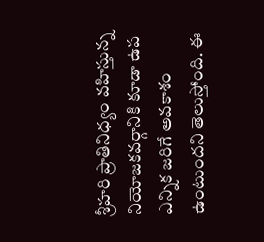శ్రీహరి ప్రాతినిధ్యం వహిస్తున్న నియోజకవర్గానికి కూడా ఉప ఎన్నిక జరిగే అవకాశం ఉంటుందని తెలుస్తోంది. ఈ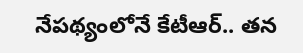నేపథ్యంలోనే కేటీఆర్.. తన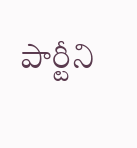పార్టీని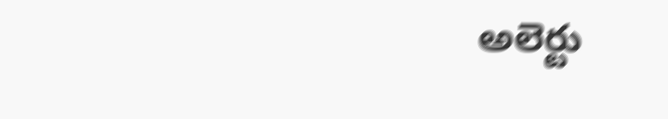అలెర్టు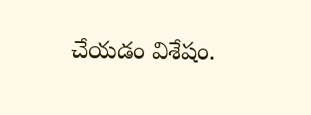చేయడం విశేషం.